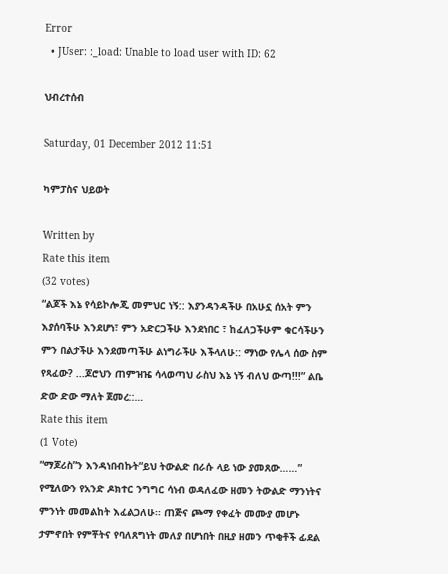Error
  • JUser: :_load: Unable to load user with ID: 62

ህብረተሰብ

Saturday, 01 December 2012 11:51

ካምፓስና ህይወት

Written by
Rate this item
(32 votes)
“ልጆች እኔ የሳይኮሎጂ መምህር ነኝ:: እያንዳንዳችሁ በአሁኗ ሰአት ምን እያሰባችሁ እንደሆነ፣ ምን አድርጋችሁ እንደነበር ፣ ከፈለጋችሁም ቁርሳችሁን ምን በልታችሁ እንደመጣችሁ ልነግራችሁ እችላለሁ:: ማነው የሌላ ሰው ስም የጻፈው? ...ጆሮህን ጠምዝዤ ሳላወጣህ ራስህ እኔ ነኝ ብለህ ውጣ!!!” ልቤ ድው ድው ማለት ጀመረ::…
Rate this item
(1 Vote)
“ማጆሪስ”ን እንዳነበብኩት“ይህ ትውልድ በራሱ ላይ ነው ያመጸው……” የሚለውን የአንድ ዶክተር ንግግር ሳነብ ወዳለፈው ዘመን ትውልድ ማንነትና ምንነት መመልከት እፈልጋለሁ፡፡ ጠጅና ጮማ የቀፈት መሙያ መሆኑ ታምኖበት የምቾትና የባለጸግነት መለያ በሆነበት በዚያ ዘመን ጥቂቶች ፊደል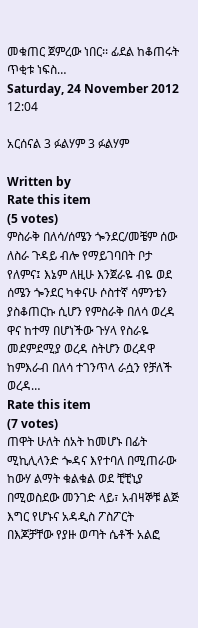መቁጠር ጀምረው ነበር፡፡ ፊደል ከቆጠሩት ጥቂቱ ነፍስ…
Saturday, 24 November 2012 12:04

አርሰናል 3 ፉልሃም 3 ፉልሃም

Written by
Rate this item
(5 votes)
ምስራቅ በለሳ/ሰሜን ጐንደር/መቼም ሰው ለስራ ጉዳይ ብሎ የማይገባበት ቦታ የለምና፤ እኔም ለዚሁ እንጀራዬ ብዬ ወደ ሰሜን ጐንደር ካቀናሁ ሶስተኛ ሳምንቴን ያስቆጠርኩ ሲሆን የምስራቅ በለሳ ወረዳ ዋና ከተማ በሆነችው ጉሃላ የስራዬ መደምደሚያ ወረዳ ስትሆን ወረዳዋ ከምእራብ በለሳ ተገንጥላ ራሷን የቻለች ወረዳ…
Rate this item
(7 votes)
ጠዋት ሁለት ሰአት ከመሆኑ በፊት ሚኪሊላንድ ጐዳና እየተባለ በሚጠራው ከውሃ ልማት ቁልቁል ወደ ቺቺኒያ በሚወስደው መንገድ ላይ፣ አብዛኞቹ ልጅ እግር የሆኑና አዳዲስ ፖስፖርት በእጆቻቸው የያዙ ወጣት ሴቶች አልፎ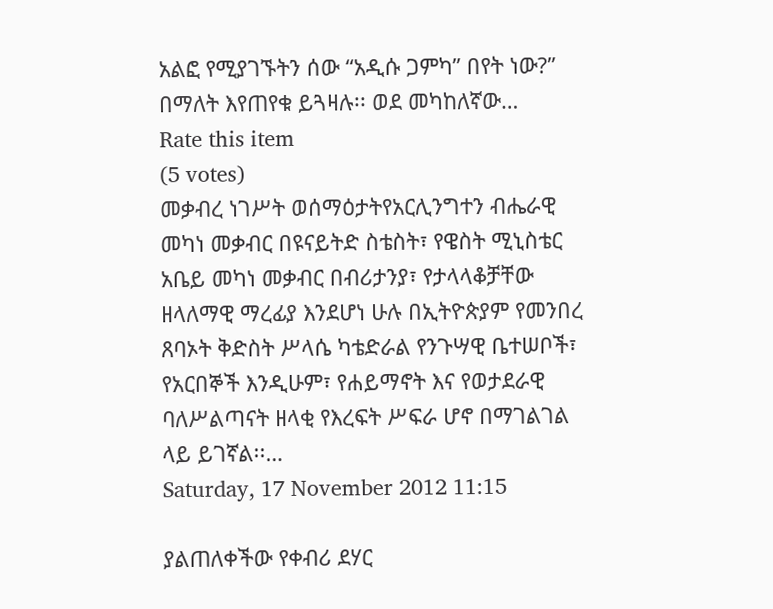አልፎ የሚያገኙትን ሰው “አዲሱ ጋምካ” በየት ነው?” በማለት እየጠየቁ ይጓዛሉ፡፡ ወደ መካከለኛው…
Rate this item
(5 votes)
መቃብረ ነገሥት ወሰማዕታትየአርሊንግተን ብሔራዊ መካነ መቃብር በዩናይትድ ስቴስት፣ የዌስት ሚኒስቴር አቤይ መካነ መቃብር በብሪታንያ፣ የታላላቆቻቸው ዘላለማዊ ማረፊያ እንደሆነ ሁሉ በኢትዮጵያም የመንበረ ጸባኦት ቅድስት ሥላሴ ካቴድራል የንጉሣዊ ቤተሠቦች፣ የአርበኞች እንዲሁም፣ የሐይማኖት እና የወታደራዊ ባለሥልጣናት ዘላቂ የእረፍት ሥፍራ ሆኖ በማገልገል ላይ ይገኛል፡፡…
Saturday, 17 November 2012 11:15

ያልጠለቀችው የቀብሪ ደሃር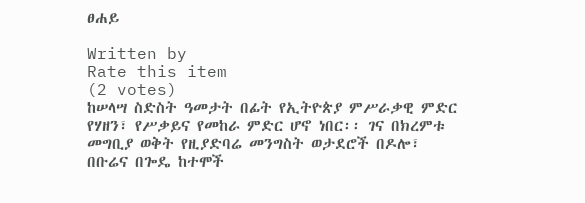ፀሐይ

Written by
Rate this item
(2 votes)
ከሠላሣ ስድስት ዓመታት በፊት የኢትዮጵያ ምሥራቃዊ ምድር የሃዘን፣ የሥቃይና የመከራ ምድር ሆኖ ነበር፡፡ ገና በክረምቱ መግቢያ ወቅት የዚያድባሬ መንግስት ወታደሮች በዶሎ፣ በቡሬና በጐዴ ከተሞች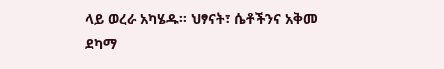ላይ ወረራ አካሄዱ፡፡ ህፃናት፣ ሴቶችንና አቅመ ደካማ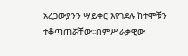አረጋውያንን ሣይቀር እየገደሉ ከተሞቹን ተቆጣጠሯቸው፡፡በምሥራቃዊው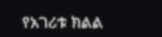የአገሪቱ ክልል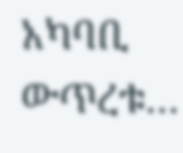አካባቢ ውጥረቱ…